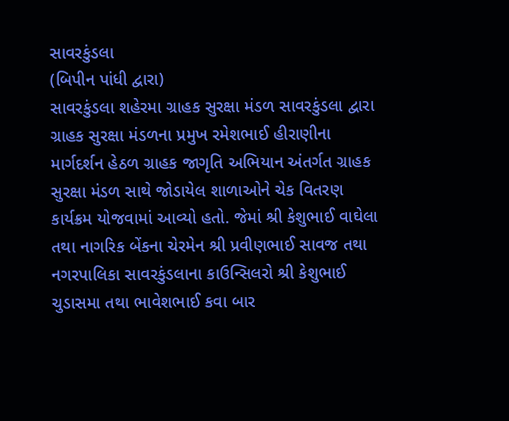સાવરકુંડલા
(બિપીન પાંધી દ્વારા)
સાવરકુંડલા શહેરમા ગ્રાહક સુરક્ષા મંડળ સાવરકુંડલા દ્વારા ગ્રાહક સુરક્ષા મંડળના પ્રમુખ રમેશભાઈ હીરાણીના માર્ગદર્શન હેઠળ ગ્રાહક જાગૃતિ અભિયાન અંતર્ગત ગ્રાહક સુરક્ષા મંડળ સાથે જોડાયેલ શાળાઓને ચેક વિતરણ કાર્યક્રમ યોજવામાં આવ્યો હતો. જેમાં શ્રી કેશુભાઈ વાઘેલા તથા નાગરિક બેંકના ચેરમેન શ્રી પ્રવીણભાઈ સાવજ તથા નગરપાલિકા સાવરકુંડલાના કાઉન્સિલરો શ્રી કેશુભાઈ ચુડાસમા તથા ભાવેશભાઈ કવા બાર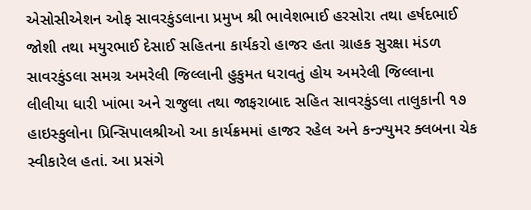એસોસીએશન ઓફ સાવરકુંડલાના પ્રમુખ શ્રી ભાવેશભાઈ હરસોરા તથા હર્ષદભાઈ જોશી તથા મયુરભાઈ દેસાઈ સહિતના કાર્યકરો હાજર હતા ગ્રાહક સુરક્ષા મંડળ સાવરકુંડલા સમગ્ર અમરેલી જિલ્લાની હુકુમત ધરાવતું હોય અમરેલી જિલ્લાના લીલીયા ધારી ખાંભા અને રાજુલા તથા જાફરાબાદ સહિત સાવરકુંડલા તાલુકાની ૧૭ હાઇસ્કુલોના પ્રિન્સિપાલશ્રીઓ આ કાર્યક્રમમાં હાજર રહેલ અને કન્ઝ્યુમર ક્લબના ચેક સ્વીકારેલ હતાં. આ પ્રસંગે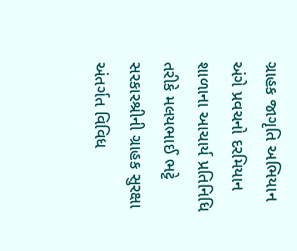ગ્રાહક જાગૃતિ અભિયાન અંગે પ્રવચનો દરમિયાન શાળાના આચાર્ય પ્રતિનિધિ તરીકે મલયભાઈ ભટ્ટે સરકારશ્રીની ગ્રાહક સુરક્ષા અંતર્ગત વિવિધ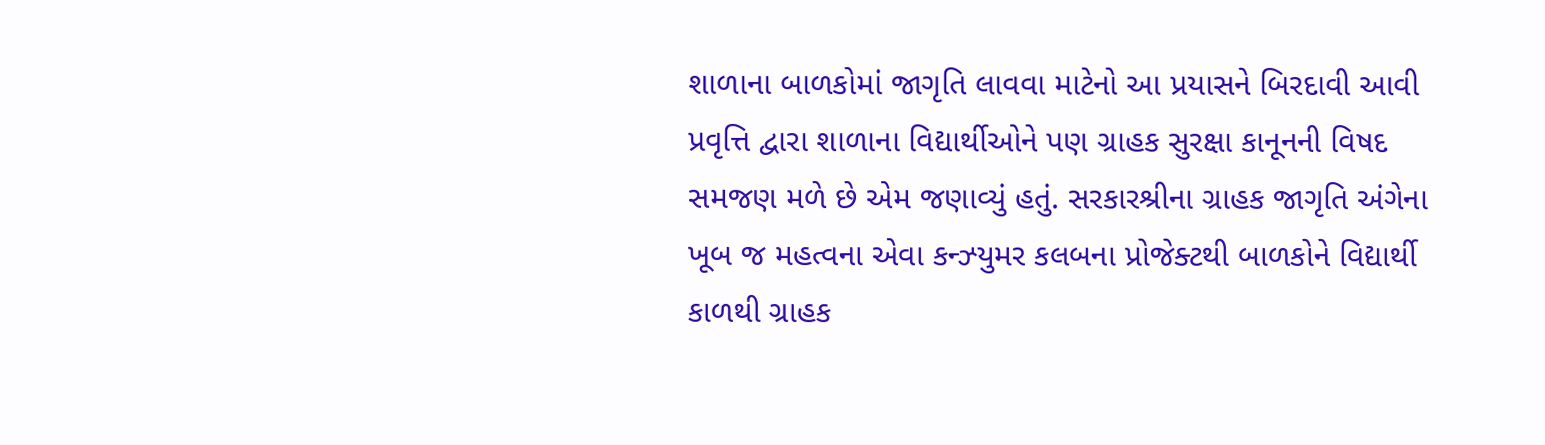શાળાના બાળકોમાં જાગૃતિ લાવવા માટેનો આ પ્રયાસને બિરદાવી આવી પ્રવૃત્તિ દ્વારા શાળાના વિદ્યાર્થીઓને પણ ગ્રાહક સુરક્ષા કાનૂનની વિષદ સમજણ મળે છે એમ જણાવ્યું હતું. સરકારશ્રીના ગ્રાહક જાગૃતિ અંગેના ખૂબ જ મહત્વના એવા કન્ઝ્યુમર કલબના પ્રોજેક્ટથી બાળકોને વિદ્યાર્થી કાળથી ગ્રાહક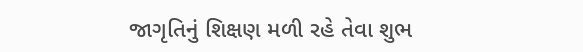જાગૃતિનું શિક્ષણ મળી રહે તેવા શુભ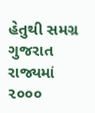હેતુથી સમગ્ર ગુજરાત રાજ્યમાં ૨૦૦૦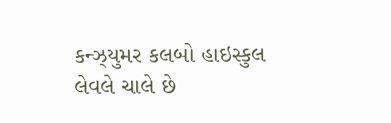કન્ઝ્યુમર કલબો હાઇસ્કુલ લેવલે ચાલે છે